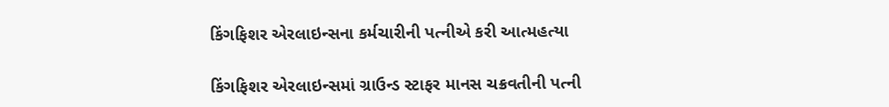કિંગફિશર એરલાઇન્સના કર્મચારીની પત્નીએ કરી આત્મહત્યા

કિંગફિશર એરલાઇન્સમાં ગ્રાઉન્ડ સ્ટાફર માનસ ચક્રવતીની પત્ની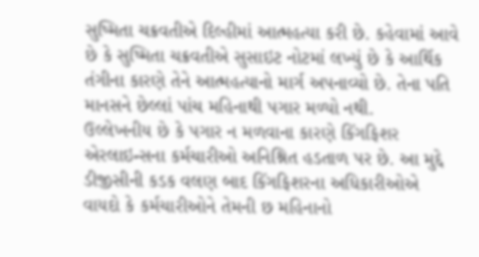સુષ્મિતા ચક્રવતીએ દિલ્હીમાં આત્મહત્યા કરી છે. કહેવામાં આવે છે કે સુષ્મિતા ચક્રવતીએ સુસાઇટ નોટમાં લખ્યું છે કે આર્થિક તંગીના કારણે તેને આત્મહત્યાનો માર્ગ અપનાવ્યો છે. તેના પતિ માનસને છેલ્લાં પાંચ મહિનાથી પગાર મળ્યો નથી.
ઉલ્લેખનીય છે કે પગાર ન મળવાના કારણે કિંગફિશર એરલાઇન્સના કર્મચારીઓ અનિશ્નિત હડતાળ પર છે. આ મુદ્દે ડીજીસીની કડક વલણ બાદ કિંગફિશરના અધિકારીઓએ વાયદો કે કર્મચારીઓને તેમની છ મહિનાનો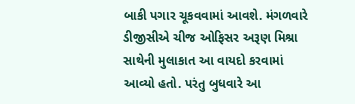બાકી પગાર ચૂકવવામાં આવશે. મંગળવારે ડીજીસીએ ચીજ ઓફિસર અરૂણ મિશ્રા સાથેની મુલાકાત આ વાયદો કરવામાં આવ્યો હતો. પરંતુ બુધવારે આ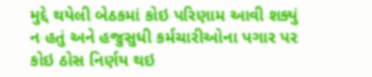મુદ્દે થયેલી બેઠકમાં કોઇ પરિણામ આવી શક્યું ન હતું અને હજુસુધી કર્મચારીઓના પગાર પર કોઇ ઠોસ નિર્ણય થઇ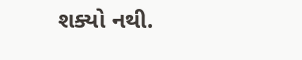શક્યો નથી.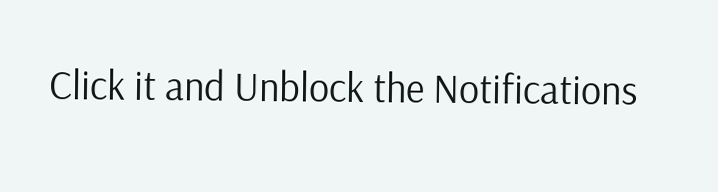Click it and Unblock the Notifications